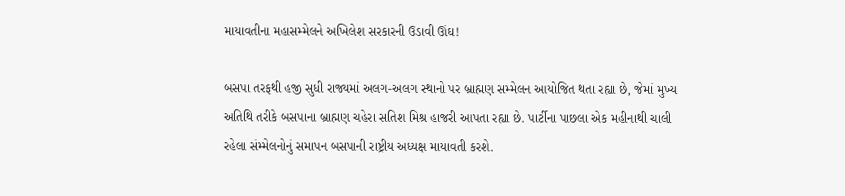માયાવતીના મહાસમ્મેલને અખિલેશ સરકારની ઉડાવી ઊંઘ!

બસપા તરફથી હજી સુધી રાજ્યમાં અલગ-અલગ સ્થાનો પર બ્રાહ્મણ સમ્મેલન આયોજિત થતા રહ્યા છે, જેમાં મુખ્ય અતિથિ તરીકે બસપાના બ્રાહ્મણ ચહેરા સતિશ મિશ્ર હાજરી આપતા રહ્યા છે. પાર્ટીના પાછલા એક મહીનાથી ચાલી રહેલા સંમ્મેલનોનું સમાપન બસપાની રાષ્ટ્રીય અધ્યક્ષ માયાવતી કરશે.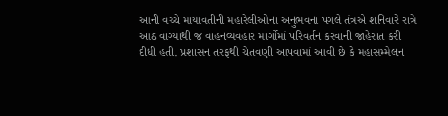આની વચ્ચે માયાવતીની મહારેલીઓના અનુભવના પગલે તંત્રએ શનિવારે રાત્રે આઠ વાગ્યાથી જ વાહનવ્યવહાર માર્ગોમાં પરિવર્તન કરવાની જાહેરાત કરી દીધી હતી. પ્રશાસન તરફથી ચેતવણી આપવામાં આવી છે કે મહાસમ્મેલન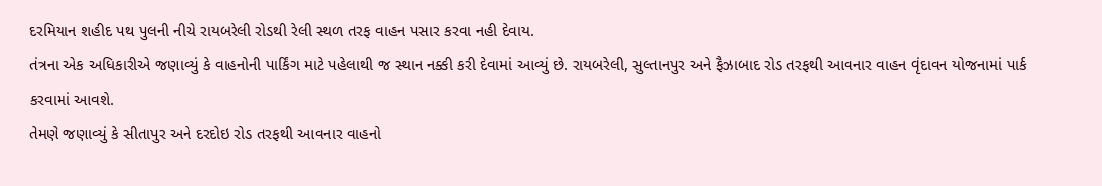દરમિયાન શહીદ પથ પુલની નીચે રાયબરેલી રોડથી રેલી સ્થળ તરફ વાહન પસાર કરવા નહી દેવાય.
તંત્રના એક અધિકારીએ જણાવ્યું કે વાહનોની પાર્કિંગ માટે પહેલાથી જ સ્થાન નક્કી કરી દેવામાં આવ્યું છે. રાયબરેલી, સુલ્તાનપુર અને ફૈઝાબાદ રોડ તરફથી આવનાર વાહન વૃંદાવન યોજનામાં પાર્ક કરવામાં આવશે.
તેમણે જણાવ્યું કે સીતાપુર અને દરદોઇ રોડ તરફથી આવનાર વાહનો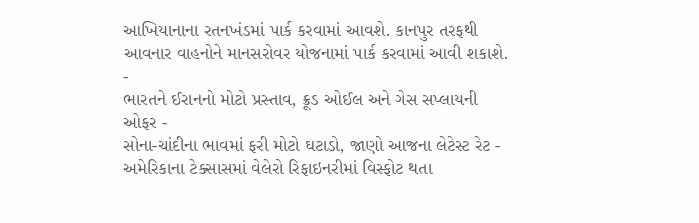આખિયાનાના રતનખંડમાં પાર્ક કરવામાં આવશે. કાનપુર તરફથી આવનાર વાહનોને માનસરોવર યોજનામાં પાર્ક કરવામાં આવી શકાશે.
-
ભારતને ઈરાનનો મોટો પ્રસ્તાવ, ક્રૂડ ઓઈલ અને ગેસ સપ્લાયની ઓફર -
સોના-ચાંદીના ભાવમાં ફરી મોટો ઘટાડો, જાણો આજના લેટેસ્ટ રેટ -
અમેરિકાના ટેક્સાસમાં વેલેરો રિફાઇનરીમાં વિસ્ફોટ થતા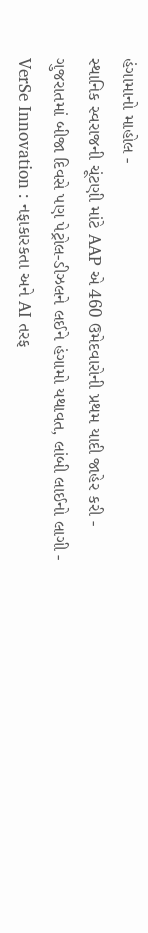હંગામાનો માહોલ -
સ્થાનિક સ્વરાજની ચૂંટણી માંટે AAP એ 460 ઉમેદવારોની પ્રથમ યાદી જાહેર કરી -
ગુજરાતમાં બીજા દિવસે પણ પેટ્રોલ-ડીઝલને લઈને હંગામો યથાવત, લાંબી લાઈનો લાગી -
VerSe Innovation : નફાકારકતા અને AI તરફ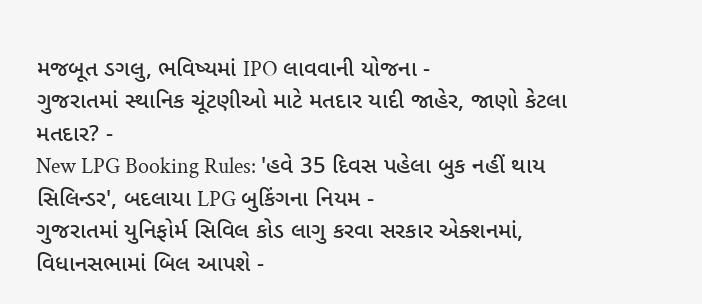મજબૂત ડગલુ, ભવિષ્યમાં IPO લાવવાની યોજના -
ગુજરાતમાં સ્થાનિક ચૂંટણીઓ માટે મતદાર યાદી જાહેર, જાણો કેટલા મતદાર? -
New LPG Booking Rules: 'હવે 35 દિવસ પહેલા બુક નહીં થાય સિલિન્ડર', બદલાયા LPG બુકિંગના નિયમ -
ગુજરાતમાં યુનિફોર્મ સિવિલ કોડ લાગુ કરવા સરકાર એક્શનમાં, વિધાનસભામાં બિલ આપશે -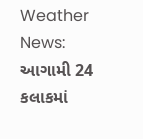Weather News: આગામી 24 કલાકમાં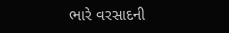ભારે વરસાદની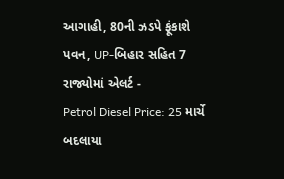આગાહી, 80ની ઝડપે ફૂંકાશે પવન, UP-બિહાર સહિત 7 રાજ્યોમાં એલર્ટ -
Petrol Diesel Price: 25 માર્ચે બદલાયા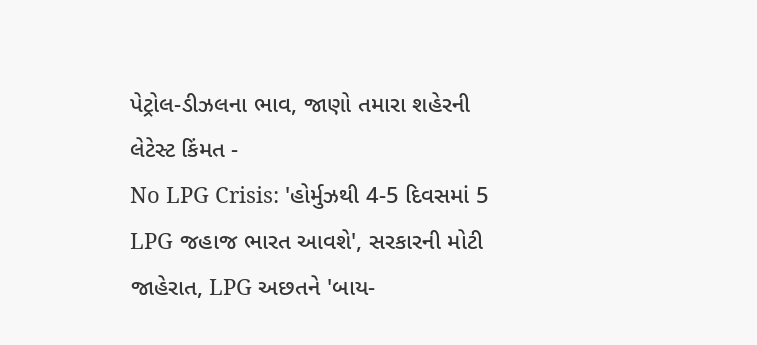પેટ્રોલ-ડીઝલના ભાવ, જાણો તમારા શહેરની લેટેસ્ટ કિંમત -
No LPG Crisis: 'હોર્મુઝથી 4-5 દિવસમાં 5 LPG જહાજ ભારત આવશે', સરકારની મોટી જાહેરાત, LPG અછતને 'બાય-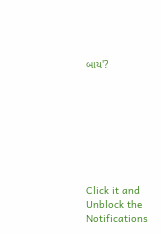બાય'?








Click it and Unblock the Notifications